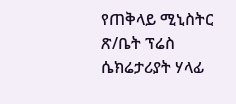የጠቅላይ ሚኒስትር ጽ/ቤት ፕሬስ ሴክሬታሪያት ሃላፊ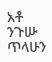አቶ ንጉሡ ጥላሁን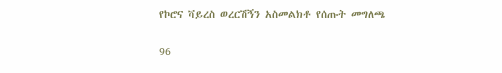የኮሮና ቫይረስ ወረርሽኝን አስመልክቶ የሰጡት መግለጫ

96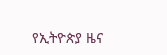የኢትዮጵያ ዜና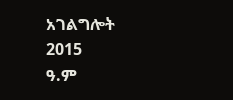አገልግሎት
2015
ዓ.ም